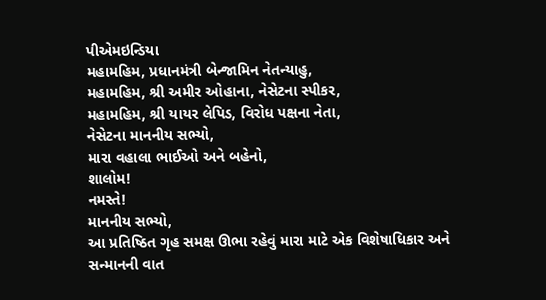પીએમઇન્ડિયા
મહામહિમ, પ્રધાનમંત્રી બેન્જામિન નેતન્યાહુ,
મહામહિમ, શ્રી અમીર ઓહાના, નેસેટના સ્પીકર,
મહામહિમ, શ્રી યાયર લેપિડ, વિરોધ પક્ષના નેતા,
નેસેટના માનનીય સભ્યો,
મારા વહાલા ભાઈઓ અને બહેનો,
શાલોમ!
નમસ્તે!
માનનીય સભ્યો,
આ પ્રતિષ્ઠિત ગૃહ સમક્ષ ઊભા રહેવું મારા માટે એક વિશેષાધિકાર અને સન્માનની વાત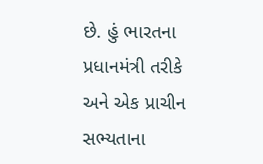છે. હું ભારતના પ્રધાનમંત્રી તરીકે અને એક પ્રાચીન સભ્યતાના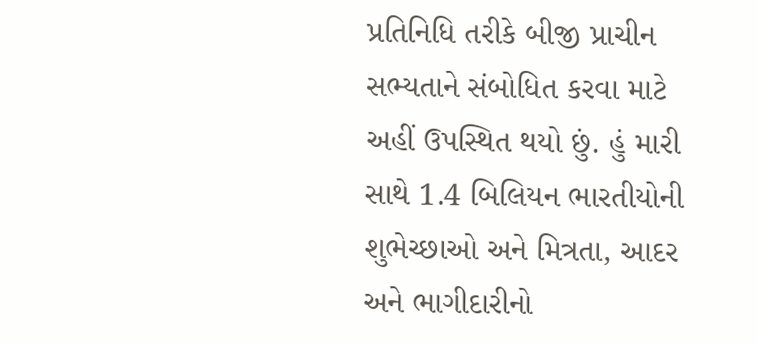પ્રતિનિધિ તરીકે બીજી પ્રાચીન સભ્યતાને સંબોધિત કરવા માટે અહીં ઉપસ્થિત થયો છું. હું મારી સાથે 1.4 બિલિયન ભારતીયોની શુભેચ્છાઓ અને મિત્રતા, આદર અને ભાગીદારીનો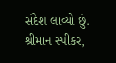સંદેશ લાવ્યો છું.
શ્રીમાન સ્પીકર,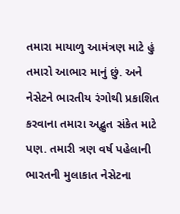તમારા માયાળુ આમંત્રણ માટે હું તમારો આભાર માનું છું. અને નેસેટને ભારતીય રંગોથી પ્રકાશિત કરવાના તમારા અદ્ભુત સંકેત માટે પણ. તમારી ત્રણ વર્ષ પહેલાની ભારતની મુલાકાત નેસેટના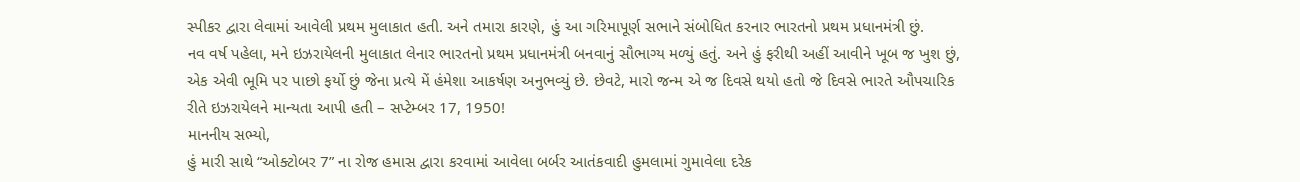સ્પીકર દ્વારા લેવામાં આવેલી પ્રથમ મુલાકાત હતી. અને તમારા કારણે, હું આ ગરિમાપૂર્ણ સભાને સંબોધિત કરનાર ભારતનો પ્રથમ પ્રધાનમંત્રી છું.
નવ વર્ષ પહેલા, મને ઇઝરાયેલની મુલાકાત લેનાર ભારતનો પ્રથમ પ્રધાનમંત્રી બનવાનું સૌભાગ્ય મળ્યું હતું. અને હું ફરીથી અહીં આવીને ખૂબ જ ખુશ છું, એક એવી ભૂમિ પર પાછો ફર્યો છું જેના પ્રત્યે મેં હંમેશા આકર્ષણ અનુભવ્યું છે. છેવટે, મારો જન્મ એ જ દિવસે થયો હતો જે દિવસે ભારતે ઔપચારિક રીતે ઇઝરાયેલને માન્યતા આપી હતી – સપ્ટેમ્બર 17, 1950!
માનનીય સભ્યો,
હું મારી સાથે “ઓક્ટોબર 7” ના રોજ હમાસ દ્વારા કરવામાં આવેલા બર્બર આતંકવાદી હુમલામાં ગુમાવેલા દરેક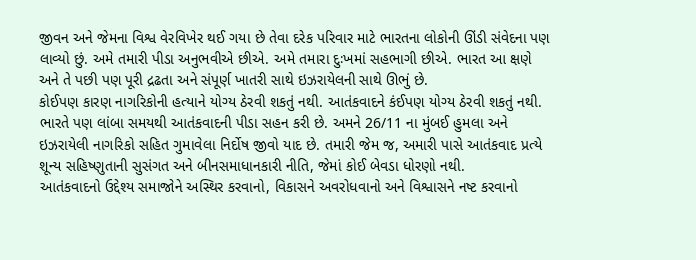જીવન અને જેમના વિશ્વ વેરવિખેર થઈ ગયા છે તેવા દરેક પરિવાર માટે ભારતના લોકોની ઊંડી સંવેદના પણ લાવ્યો છું. અમે તમારી પીડા અનુભવીએ છીએ. અમે તમારા દુઃખમાં સહભાગી છીએ. ભારત આ ક્ષણે અને તે પછી પણ પૂરી દ્રઢતા અને સંપૂર્ણ ખાતરી સાથે ઇઝરાયેલની સાથે ઊભું છે.
કોઈપણ કારણ નાગરિકોની હત્યાને યોગ્ય ઠેરવી શકતું નથી. આતંકવાદને કંઈપણ યોગ્ય ઠેરવી શકતું નથી.
ભારતે પણ લાંબા સમયથી આતંકવાદની પીડા સહન કરી છે. અમને 26/11 ના મુંબઈ હુમલા અને ઇઝરાયેલી નાગરિકો સહિત ગુમાવેલા નિર્દોષ જીવો યાદ છે. તમારી જેમ જ, અમારી પાસે આતંકવાદ પ્રત્યે શૂન્ય સહિષ્ણુતાની સુસંગત અને બીનસમાધાનકારી નીતિ, જેમાં કોઈ બેવડા ધોરણો નથી.
આતંકવાદનો ઉદ્દેશ્ય સમાજોને અસ્થિર કરવાનો, વિકાસને અવરોધવાનો અને વિશ્વાસને નષ્ટ કરવાનો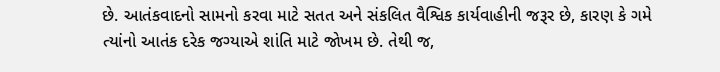છે. આતંકવાદનો સામનો કરવા માટે સતત અને સંકલિત વૈશ્વિક કાર્યવાહીની જરૂર છે, કારણ કે ગમે ત્યાંનો આતંક દરેક જગ્યાએ શાંતિ માટે જોખમ છે. તેથી જ,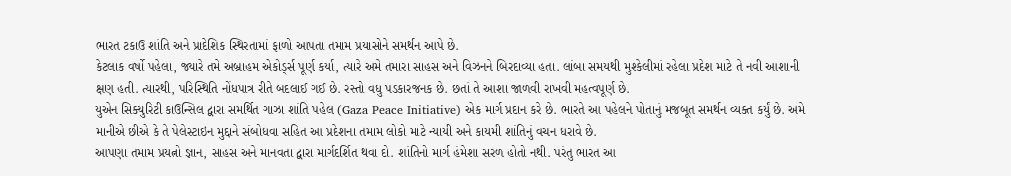ભારત ટકાઉ શાંતિ અને પ્રાદેશિક સ્થિરતામાં ફાળો આપતા તમામ પ્રયાસોને સમર્થન આપે છે.
કેટલાક વર્ષો પહેલા, જ્યારે તમે અબ્રાહમ એકોર્ડ્સ પૂર્ણ કર્યા, ત્યારે અમે તમારા સાહસ અને વિઝનને બિરદાવ્યા હતા. લાંબા સમયથી મુશ્કેલીમાં રહેલા પ્રદેશ માટે તે નવી આશાની ક્ષણ હતી. ત્યારથી, પરિસ્થિતિ નોંધપાત્ર રીતે બદલાઈ ગઈ છે. રસ્તો વધુ પડકારજનક છે. છતાં તે આશા જાળવી રાખવી મહત્વપૂર્ણ છે.
યુએન સિક્યુરિટી કાઉન્સિલ દ્વારા સમર્થિત ગાઝા શાંતિ પહેલ (Gaza Peace Initiative) એક માર્ગ પ્રદાન કરે છે. ભારતે આ પહેલને પોતાનું મજબૂત સમર્થન વ્યક્ત કર્યું છે. અમે માનીએ છીએ કે તે પેલેસ્ટાઇન મુદ્દાને સંબોધવા સહિત આ પ્રદેશના તમામ લોકો માટે ન્યાયી અને કાયમી શાંતિનું વચન ધરાવે છે.
આપણા તમામ પ્રયત્નો જ્ઞાન, સાહસ અને માનવતા દ્વારા માર્ગદર્શિત થવા દો. શાંતિનો માર્ગ હંમેશા સરળ હોતો નથી. પરંતુ ભારત આ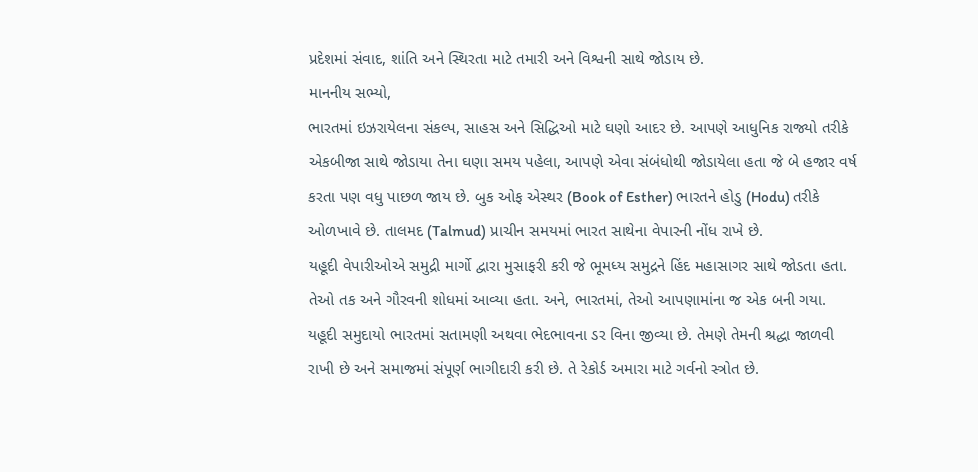પ્રદેશમાં સંવાદ, શાંતિ અને સ્થિરતા માટે તમારી અને વિશ્વની સાથે જોડાય છે.
માનનીય સભ્યો,
ભારતમાં ઇઝરાયેલના સંકલ્પ, સાહસ અને સિદ્ધિઓ માટે ઘણો આદર છે. આપણે આધુનિક રાજ્યો તરીકે એકબીજા સાથે જોડાયા તેના ઘણા સમય પહેલા, આપણે એવા સંબંધોથી જોડાયેલા હતા જે બે હજાર વર્ષ કરતા પણ વધુ પાછળ જાય છે. બુક ઓફ એસ્થર (Book of Esther) ભારતને હોડુ (Hodu) તરીકે ઓળખાવે છે. તાલમદ (Talmud) પ્રાચીન સમયમાં ભારત સાથેના વેપારની નોંધ રાખે છે.
યહૂદી વેપારીઓએ સમુદ્રી માર્ગો દ્વારા મુસાફરી કરી જે ભૂમધ્ય સમુદ્રને હિંદ મહાસાગર સાથે જોડતા હતા. તેઓ તક અને ગૌરવની શોધમાં આવ્યા હતા. અને, ભારતમાં, તેઓ આપણામાંના જ એક બની ગયા.
યહૂદી સમુદાયો ભારતમાં સતામણી અથવા ભેદભાવના ડર વિના જીવ્યા છે. તેમણે તેમની શ્રદ્ધા જાળવી રાખી છે અને સમાજમાં સંપૂર્ણ ભાગીદારી કરી છે. તે રેકોર્ડ અમારા માટે ગર્વનો સ્ત્રોત છે.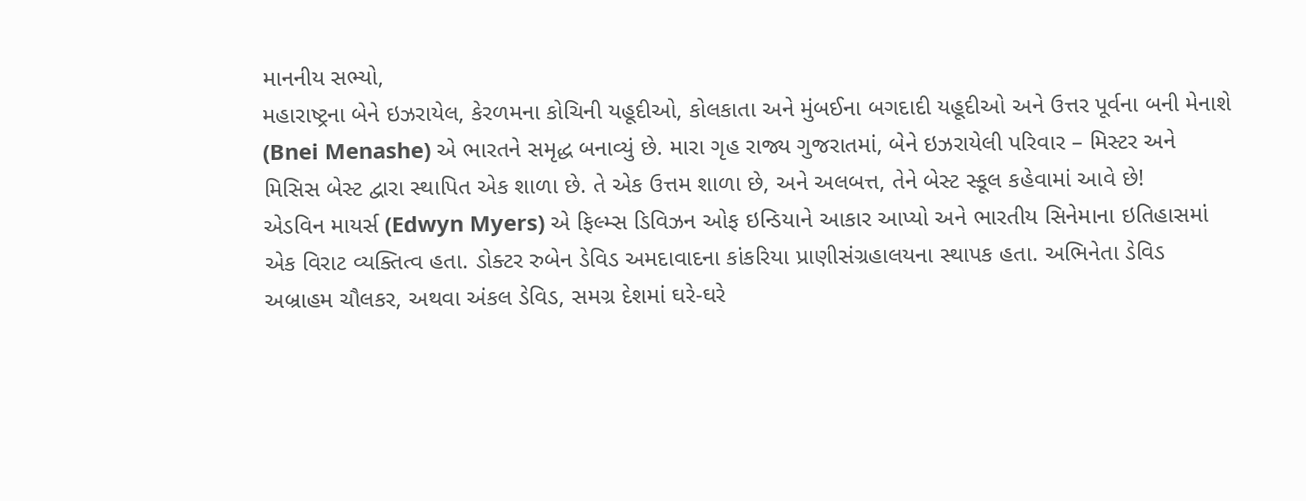માનનીય સભ્યો,
મહારાષ્ટ્રના બેને ઇઝરાયેલ, કેરળમના કોચિની યહૂદીઓ, કોલકાતા અને મુંબઈના બગદાદી યહૂદીઓ અને ઉત્તર પૂર્વના બની મેનાશે (Bnei Menashe) એ ભારતને સમૃદ્ધ બનાવ્યું છે. મારા ગૃહ રાજ્ય ગુજરાતમાં, બેને ઇઝરાયેલી પરિવાર – મિસ્ટર અને મિસિસ બેસ્ટ દ્વારા સ્થાપિત એક શાળા છે. તે એક ઉત્તમ શાળા છે, અને અલબત્ત, તેને બેસ્ટ સ્કૂલ કહેવામાં આવે છે!
એડવિન માયર્સ (Edwyn Myers) એ ફિલ્મ્સ ડિવિઝન ઓફ ઇન્ડિયાને આકાર આપ્યો અને ભારતીય સિનેમાના ઇતિહાસમાં એક વિરાટ વ્યક્તિત્વ હતા. ડોક્ટર રુબેન ડેવિડ અમદાવાદના કાંકરિયા પ્રાણીસંગ્રહાલયના સ્થાપક હતા. અભિનેતા ડેવિડ અબ્રાહમ ચૌલકર, અથવા અંકલ ડેવિડ, સમગ્ર દેશમાં ઘરે-ઘરે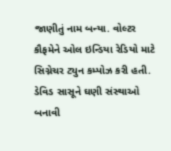જાણીતું નામ બન્યા. વોલ્ટર કૌફમેને ઓલ ઇન્ડિયા રેડિયો માટે સિગ્નેચર ટ્યુન કમ્પોઝ કરી હતી. ડેવિડ સાસૂને ઘણી સંસ્થાઓ બનાવી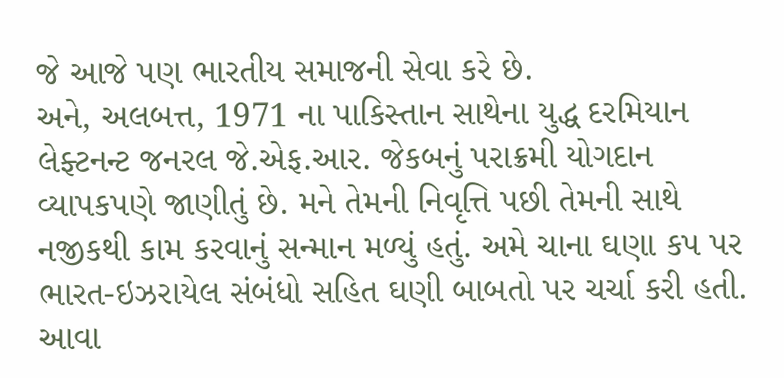જે આજે પણ ભારતીય સમાજની સેવા કરે છે.
અને, અલબત્ત, 1971 ના પાકિસ્તાન સાથેના યુદ્ધ દરમિયાન લેફ્ટનન્ટ જનરલ જે.એફ.આર. જેકબનું પરાક્રમી યોગદાન વ્યાપકપણે જાણીતું છે. મને તેમની નિવૃત્તિ પછી તેમની સાથે નજીકથી કામ કરવાનું સન્માન મળ્યું હતું. અમે ચાના ઘણા કપ પર ભારત-ઇઝરાયેલ સંબંધો સહિત ઘણી બાબતો પર ચર્ચા કરી હતી. આવા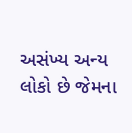અસંખ્ય અન્ય લોકો છે જેમના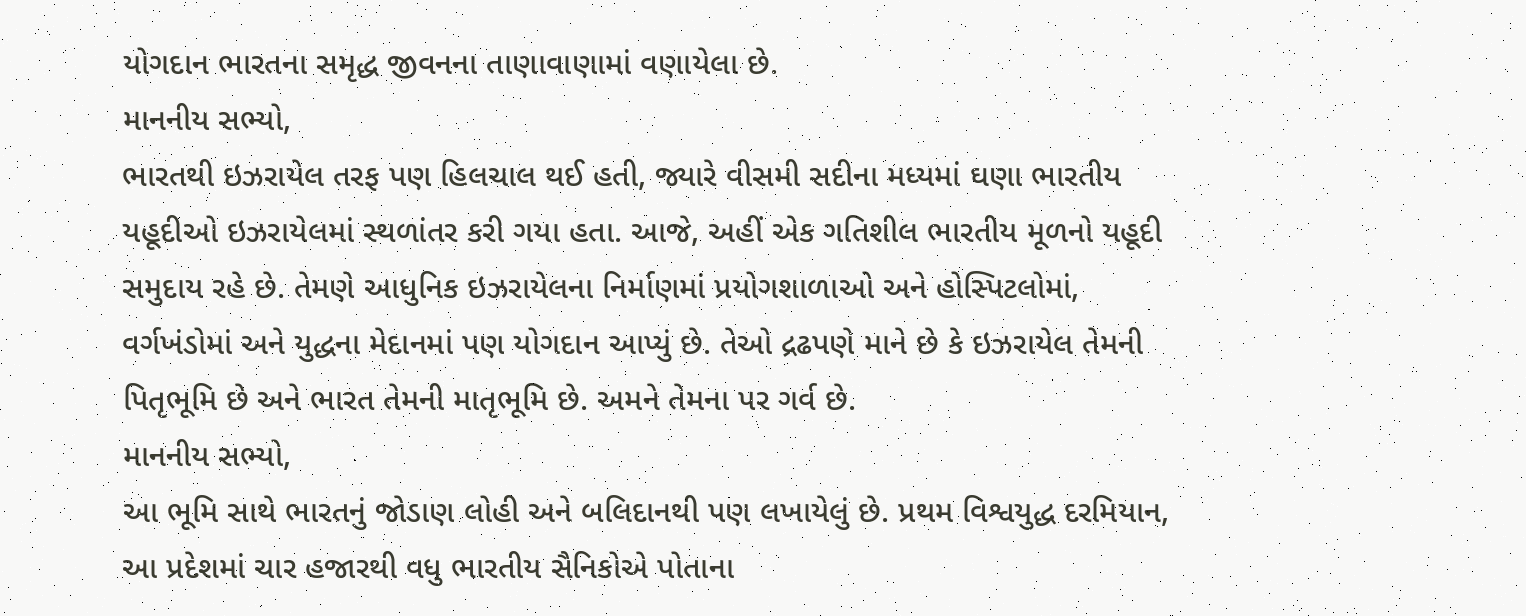યોગદાન ભારતના સમૃદ્ધ જીવનના તાણાવાણામાં વણાયેલા છે.
માનનીય સભ્યો,
ભારતથી ઇઝરાયેલ તરફ પણ હિલચાલ થઈ હતી, જ્યારે વીસમી સદીના મધ્યમાં ઘણા ભારતીય યહૂદીઓ ઇઝરાયેલમાં સ્થળાંતર કરી ગયા હતા. આજે, અહીં એક ગતિશીલ ભારતીય મૂળનો યહૂદી સમુદાય રહે છે. તેમણે આધુનિક ઇઝરાયેલના નિર્માણમાં પ્રયોગશાળાઓ અને હોસ્પિટલોમાં, વર્ગખંડોમાં અને યુદ્ધના મેદાનમાં પણ યોગદાન આપ્યું છે. તેઓ દ્રઢપણે માને છે કે ઇઝરાયેલ તેમની પિતૃભૂમિ છે અને ભારત તેમની માતૃભૂમિ છે. અમને તેમના પર ગર્વ છે.
માનનીય સભ્યો,
આ ભૂમિ સાથે ભારતનું જોડાણ લોહી અને બલિદાનથી પણ લખાયેલું છે. પ્રથમ વિશ્વયુદ્ધ દરમિયાન, આ પ્રદેશમાં ચાર હજારથી વધુ ભારતીય સૈનિકોએ પોતાના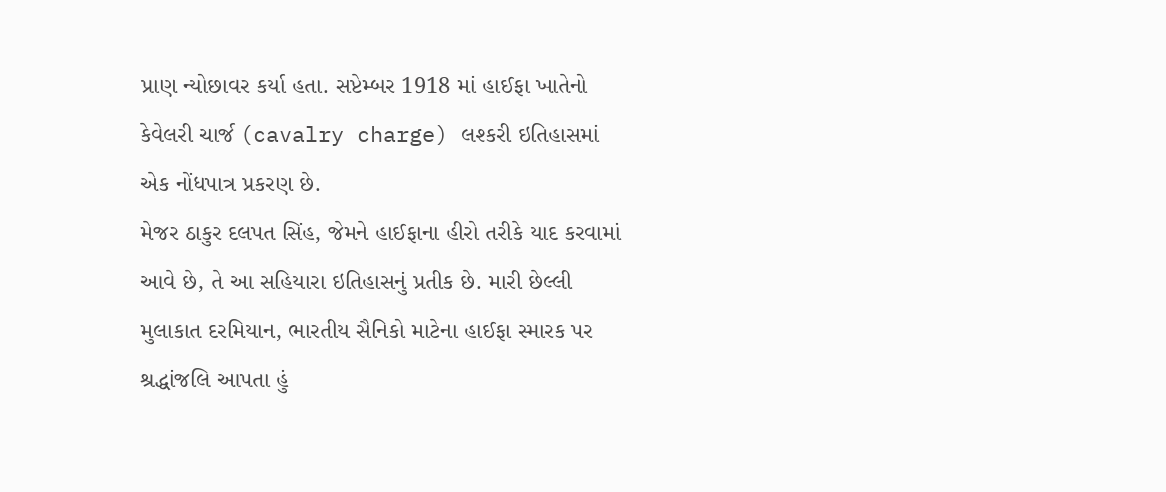પ્રાણ ન્યોછાવર કર્યા હતા. સપ્ટેમ્બર 1918 માં હાઈફા ખાતેનો કેવેલરી ચાર્જ (cavalry charge) લશ્કરી ઇતિહાસમાં એક નોંધપાત્ર પ્રકરણ છે.
મેજર ઠાકુર દલપત સિંહ, જેમને હાઈફાના હીરો તરીકે યાદ કરવામાં આવે છે, તે આ સહિયારા ઇતિહાસનું પ્રતીક છે. મારી છેલ્લી મુલાકાત દરમિયાન, ભારતીય સૈનિકો માટેના હાઈફા સ્મારક પર શ્રદ્ધાંજલિ આપતા હું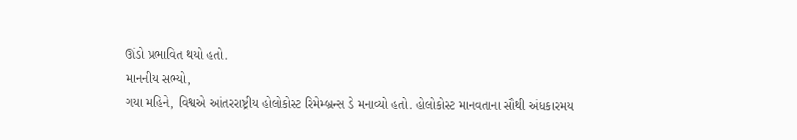ઊંડો પ્રભાવિત થયો હતો.
માનનીય સભ્યો,
ગયા મહિને, વિશ્વએ આંતરરાષ્ટ્રીય હોલોકોસ્ટ રિમેમ્બ્રન્સ ડે મનાવ્યો હતો. હોલોકોસ્ટ માનવતાના સૌથી અંધકારમય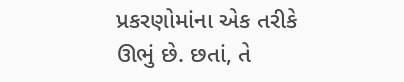પ્રકરણોમાંના એક તરીકે ઊભું છે. છતાં, તે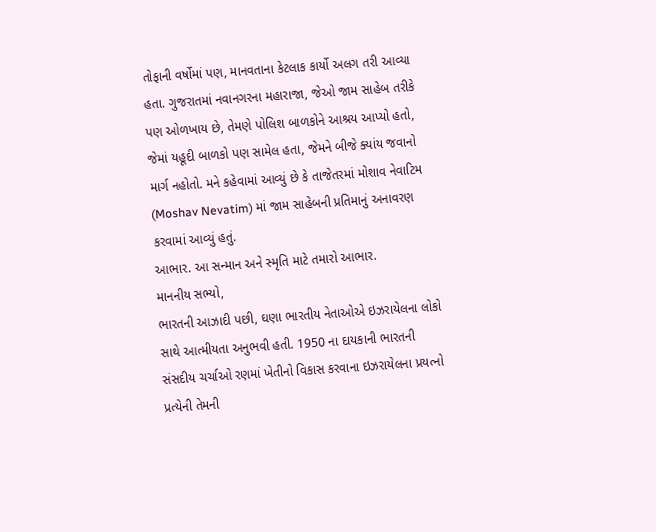તોફાની વર્ષોમાં પણ, માનવતાના કેટલાક કાર્યો અલગ તરી આવ્યા હતા. ગુજરાતમાં નવાનગરના મહારાજા, જેઓ જામ સાહેબ તરીકે પણ ઓળખાય છે, તેમણે પોલિશ બાળકોને આશ્રય આપ્યો હતો, જેમાં યહૂદી બાળકો પણ સામેલ હતા, જેમને બીજે ક્યાંય જવાનો માર્ગ નહોતો. મને કહેવામાં આવ્યું છે કે તાજેતરમાં મોશાવ નેવાટિમ (Moshav Nevatim) માં જામ સાહેબની પ્રતિમાનું અનાવરણ કરવામાં આવ્યું હતું.
આભાર. આ સન્માન અને સ્મૃતિ માટે તમારો આભાર.
માનનીય સભ્યો,
ભારતની આઝાદી પછી, ઘણા ભારતીય નેતાઓએ ઇઝરાયેલના લોકો સાથે આત્મીયતા અનુભવી હતી. 1950 ના દાયકાની ભારતની સંસદીય ચર્ચાઓ રણમાં ખેતીનો વિકાસ કરવાના ઇઝરાયેલના પ્રયત્નો પ્રત્યેની તેમની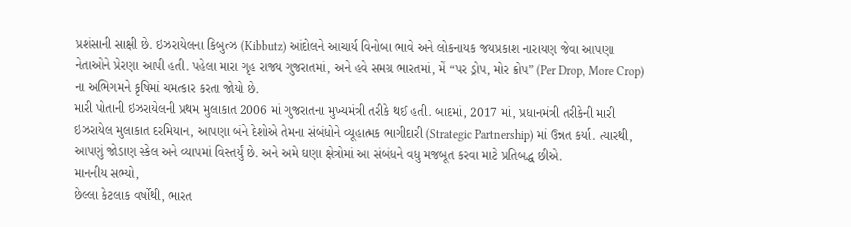પ્રશંસાની સાક્ષી છે. ઇઝરાયેલના કિબુત્ઝ (Kibbutz) આંદોલને આચાર્ય વિનોબા ભાવે અને લોકનાયક જયપ્રકાશ નારાયણ જેવા આપણા નેતાઓને પ્રેરણા આપી હતી. પહેલા મારા ગૃહ રાજ્ય ગુજરાતમાં, અને હવે સમગ્ર ભારતમાં, મેં “પર ડ્રોપ, મોર ક્રોપ” (Per Drop, More Crop) ના અભિગમને કૃષિમાં ચમત્કાર કરતા જોયો છે.
મારી પોતાની ઇઝરાયેલની પ્રથમ મુલાકાત 2006 માં ગુજરાતના મુખ્યમંત્રી તરીકે થઈ હતી. બાદમાં, 2017 માં, પ્રધાનમંત્રી તરીકેની મારી ઇઝરાયેલ મુલાકાત દરમિયાન, આપણા બંને દેશોએ તેમના સંબંધોને વ્યૂહાત્મક ભાગીદારી (Strategic Partnership) માં ઉન્નત કર્યા. ત્યારથી, આપણું જોડાણ સ્કેલ અને વ્યાપમાં વિસ્તર્યું છે. અને અમે ઘણા ક્ષેત્રોમાં આ સંબંધને વધુ મજબૂત કરવા માટે પ્રતિબદ્ધ છીએ.
માનનીય સભ્યો,
છેલ્લા કેટલાક વર્ષોથી, ભારત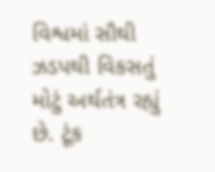વિશ્વમાં સૌથી ઝડપથી વિકસતું મોટું અર્થતંત્ર રહ્યું છે. ટૂંક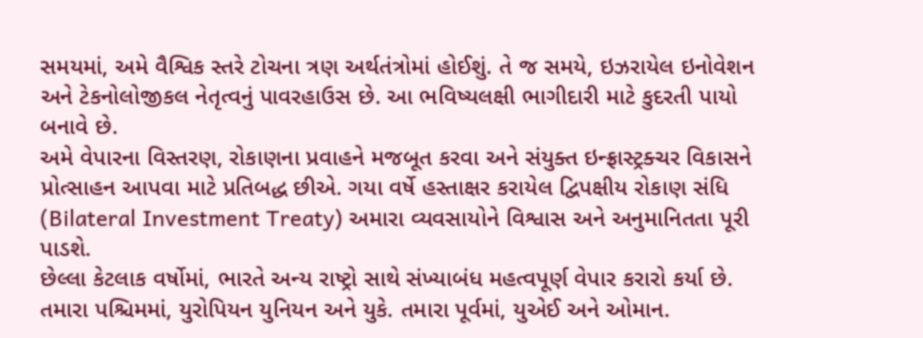સમયમાં, અમે વૈશ્વિક સ્તરે ટોચના ત્રણ અર્થતંત્રોમાં હોઈશું. તે જ સમયે, ઇઝરાયેલ ઇનોવેશન અને ટેકનોલોજીકલ નેતૃત્વનું પાવરહાઉસ છે. આ ભવિષ્યલક્ષી ભાગીદારી માટે કુદરતી પાયો બનાવે છે.
અમે વેપારના વિસ્તરણ, રોકાણના પ્રવાહને મજબૂત કરવા અને સંયુક્ત ઇન્ફ્રાસ્ટ્રક્ચર વિકાસને પ્રોત્સાહન આપવા માટે પ્રતિબદ્ધ છીએ. ગયા વર્ષે હસ્તાક્ષર કરાયેલ દ્વિપક્ષીય રોકાણ સંધિ (Bilateral Investment Treaty) અમારા વ્યવસાયોને વિશ્વાસ અને અનુમાનિતતા પૂરી પાડશે.
છેલ્લા કેટલાક વર્ષોમાં, ભારતે અન્ય રાષ્ટ્રો સાથે સંખ્યાબંધ મહત્વપૂર્ણ વેપાર કરારો કર્યા છે. તમારા પશ્ચિમમાં, યુરોપિયન યુનિયન અને યુકે. તમારા પૂર્વમાં, યુએઈ અને ઓમાન.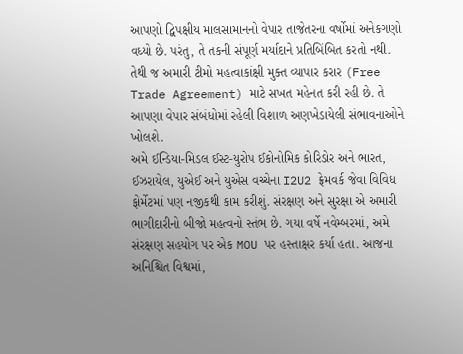આપણો દ્વિપક્ષીય માલસામાનનો વેપાર તાજેતરના વર્ષોમાં અનેકગણો વધ્યો છે. પરંતુ, તે તકની સંપૂર્ણ મર્યાદાને પ્રતિબિંબિત કરતો નથી. તેથી જ અમારી ટીમો મહત્વાકાંક્ષી મુક્ત વ્યાપાર કરાર (Free Trade Agreement) માટે સખત મહેનત કરી રહી છે. તે આપણા વેપાર સંબંધોમાં રહેલી વિશાળ અણખેડાયેલી સંભાવનાઓને ખોલશે.
અમે ઈન્ડિયા-મિડલ ઈસ્ટ-યુરોપ ઈકોનોમિક કોરિડોર અને ભારત, ઈઝરાયેલ, યુએઈ અને યુએસ વચ્ચેના I2U2 ફ્રેમવર્ક જેવા વિવિધ ફોર્મેટમાં પણ નજીકથી કામ કરીશું. સંરક્ષણ અને સુરક્ષા એ અમારી ભાગીદારીનો બીજો મહત્વનો સ્તંભ છે. ગયા વર્ષે નવેમ્બરમાં, અમે સંરક્ષણ સહયોગ પર એક MOU પર હસ્તાક્ષર કર્યા હતા. આજના અનિશ્ચિત વિશ્વમાં,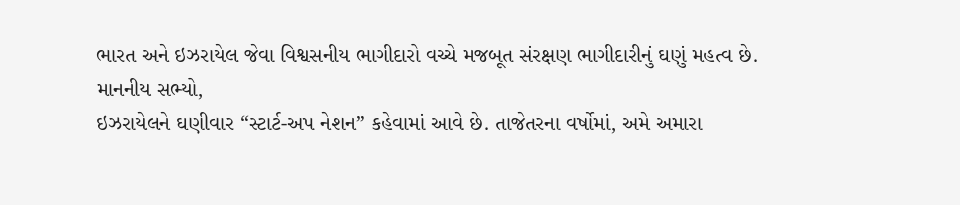ભારત અને ઇઝરાયેલ જેવા વિશ્વસનીય ભાગીદારો વચ્ચે મજબૂત સંરક્ષણ ભાગીદારીનું ઘણું મહત્વ છે.
માનનીય સભ્યો,
ઇઝરાયેલને ઘણીવાર “સ્ટાર્ટ-અપ નેશન” કહેવામાં આવે છે. તાજેતરના વર્ષોમાં, અમે અમારા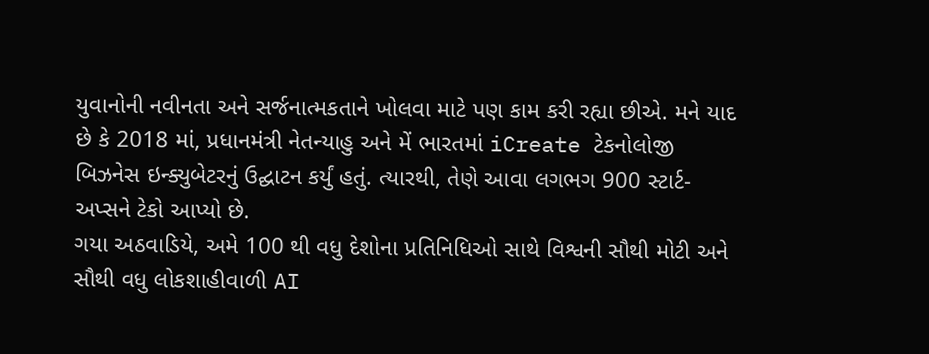યુવાનોની નવીનતા અને સર્જનાત્મકતાને ખોલવા માટે પણ કામ કરી રહ્યા છીએ. મને યાદ છે કે 2018 માં, પ્રધાનમંત્રી નેતન્યાહુ અને મેં ભારતમાં iCreate ટેકનોલોજી બિઝનેસ ઇન્ક્યુબેટરનું ઉદ્ઘાટન કર્યું હતું. ત્યારથી, તેણે આવા લગભગ 900 સ્ટાર્ટ-અપ્સને ટેકો આપ્યો છે.
ગયા અઠવાડિયે, અમે 100 થી વધુ દેશોના પ્રતિનિધિઓ સાથે વિશ્વની સૌથી મોટી અને સૌથી વધુ લોકશાહીવાળી AI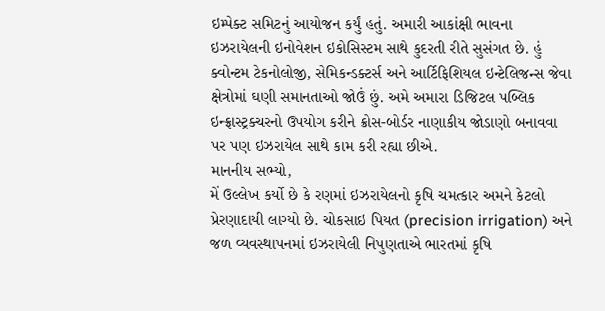ઇમ્પેક્ટ સમિટનું આયોજન કર્યું હતું. અમારી આકાંક્ષી ભાવના ઇઝરાયેલની ઇનોવેશન ઇકોસિસ્ટમ સાથે કુદરતી રીતે સુસંગત છે. હું ક્વોન્ટમ ટેકનોલોજી, સેમિકન્ડક્ટર્સ અને આર્ટિફિશિયલ ઇન્ટેલિજન્સ જેવા ક્ષેત્રોમાં ઘણી સમાનતાઓ જોઉં છું. અમે અમારા ડિજિટલ પબ્લિક ઇન્ફ્રાસ્ટ્રક્ચરનો ઉપયોગ કરીને ક્રોસ-બોર્ડર નાણાકીય જોડાણો બનાવવા પર પણ ઇઝરાયેલ સાથે કામ કરી રહ્યા છીએ.
માનનીય સભ્યો,
મેં ઉલ્લેખ કર્યો છે કે રણમાં ઇઝરાયેલનો કૃષિ ચમત્કાર અમને કેટલો પ્રેરણાદાયી લાગ્યો છે. ચોકસાઇ પિયત (precision irrigation) અને જળ વ્યવસ્થાપનમાં ઇઝરાયેલી નિપુણતાએ ભારતમાં કૃષિ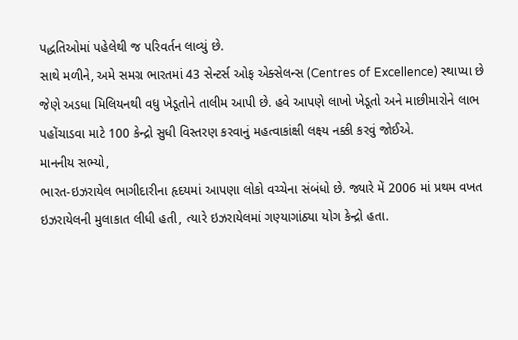પદ્ધતિઓમાં પહેલેથી જ પરિવર્તન લાવ્યું છે.
સાથે મળીને, અમે સમગ્ર ભારતમાં 43 સેન્ટર્સ ઓફ એક્સેલન્સ (Centres of Excellence) સ્થાપ્યા છે જેણે અડધા મિલિયનથી વધુ ખેડૂતોને તાલીમ આપી છે. હવે આપણે લાખો ખેડૂતો અને માછીમારોને લાભ પહોંચાડવા માટે 100 કેન્દ્રો સુધી વિસ્તરણ કરવાનું મહત્વાકાંક્ષી લક્ષ્ય નક્કી કરવું જોઈએ.
માનનીય સભ્યો,
ભારત-ઇઝરાયેલ ભાગીદારીના હૃદયમાં આપણા લોકો વચ્ચેના સંબંધો છે. જ્યારે મેં 2006 માં પ્રથમ વખત ઇઝરાયેલની મુલાકાત લીધી હતી, ત્યારે ઇઝરાયેલમાં ગણ્યાગાંઠ્યા યોગ કેન્દ્રો હતા.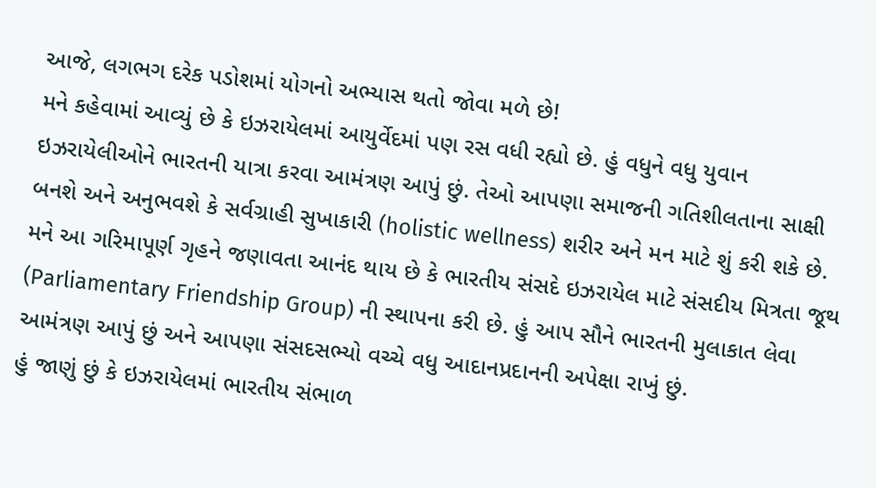આજે, લગભગ દરેક પડોશમાં યોગનો અભ્યાસ થતો જોવા મળે છે!
મને કહેવામાં આવ્યું છે કે ઇઝરાયેલમાં આયુર્વેદમાં પણ રસ વધી રહ્યો છે. હું વધુને વધુ યુવાન ઇઝરાયેલીઓને ભારતની યાત્રા કરવા આમંત્રણ આપું છું. તેઓ આપણા સમાજની ગતિશીલતાના સાક્ષી બનશે અને અનુભવશે કે સર્વગ્રાહી સુખાકારી (holistic wellness) શરીર અને મન માટે શું કરી શકે છે.
મને આ ગરિમાપૂર્ણ ગૃહને જણાવતા આનંદ થાય છે કે ભારતીય સંસદે ઇઝરાયેલ માટે સંસદીય મિત્રતા જૂથ (Parliamentary Friendship Group) ની સ્થાપના કરી છે. હું આપ સૌને ભારતની મુલાકાત લેવા આમંત્રણ આપું છું અને આપણા સંસદસભ્યો વચ્ચે વધુ આદાનપ્રદાનની અપેક્ષા રાખું છું.
હું જાણું છું કે ઇઝરાયેલમાં ભારતીય સંભાળ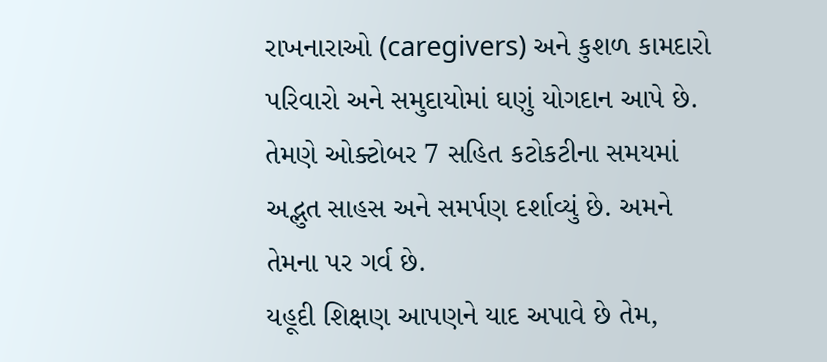રાખનારાઓ (caregivers) અને કુશળ કામદારો પરિવારો અને સમુદાયોમાં ઘણું યોગદાન આપે છે. તેમણે ઓક્ટોબર 7 સહિત કટોકટીના સમયમાં અદ્ભુત સાહસ અને સમર્પણ દર્શાવ્યું છે. અમને તેમના પર ગર્વ છે.
યહૂદી શિક્ષણ આપણને યાદ અપાવે છે તેમ,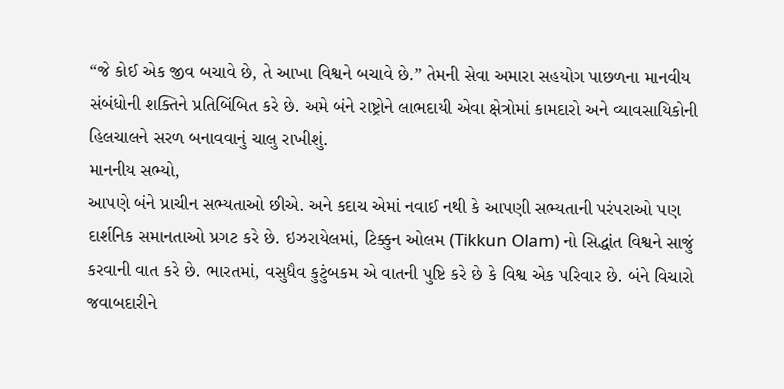“જે કોઈ એક જીવ બચાવે છે, તે આખા વિશ્વને બચાવે છે.” તેમની સેવા અમારા સહયોગ પાછળના માનવીય સંબંધોની શક્તિને પ્રતિબિંબિત કરે છે. અમે બંને રાષ્ટ્રોને લાભદાયી એવા ક્ષેત્રોમાં કામદારો અને વ્યાવસાયિકોની હિલચાલને સરળ બનાવવાનું ચાલુ રાખીશું.
માનનીય સભ્યો,
આપણે બંને પ્રાચીન સભ્યતાઓ છીએ. અને કદાચ એમાં નવાઈ નથી કે આપણી સભ્યતાની પરંપરાઓ પણ દાર્શનિક સમાનતાઓ પ્રગટ કરે છે. ઇઝરાયેલમાં, ટિક્કુન ઓલમ (Tikkun Olam) નો સિદ્ધાંત વિશ્વને સાજું કરવાની વાત કરે છે. ભારતમાં, વસુધૈવ કુટુંબકમ એ વાતની પુષ્ટિ કરે છે કે વિશ્વ એક પરિવાર છે. બંને વિચારો જવાબદારીને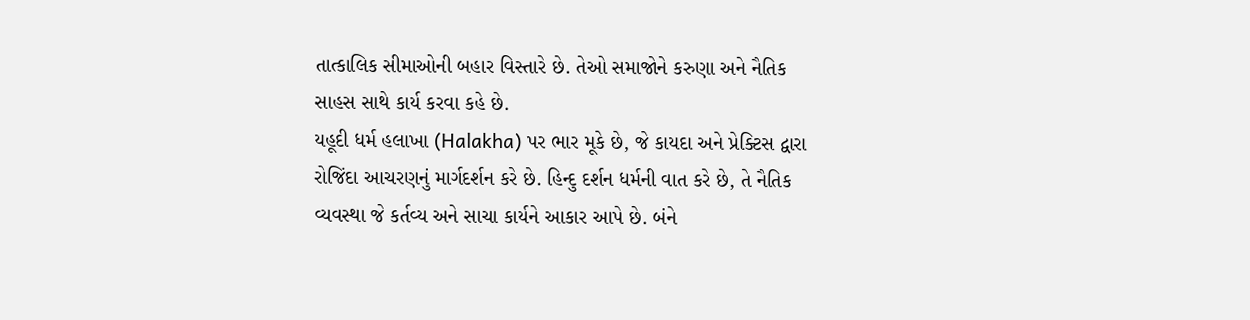તાત્કાલિક સીમાઓની બહાર વિસ્તારે છે. તેઓ સમાજોને કરુણા અને નૈતિક સાહસ સાથે કાર્ય કરવા કહે છે.
યહૂદી ધર્મ હલાખા (Halakha) પર ભાર મૂકે છે, જે કાયદા અને પ્રેક્ટિસ દ્વારા રોજિંદા આચરણનું માર્ગદર્શન કરે છે. હિન્દુ દર્શન ધર્મની વાત કરે છે, તે નૈતિક વ્યવસ્થા જે કર્તવ્ય અને સાચા કાર્યને આકાર આપે છે. બંને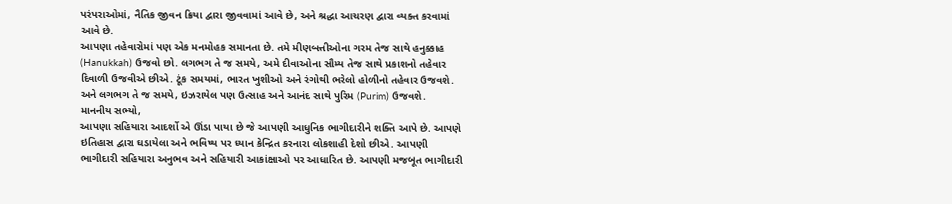પરંપરાઓમાં, નૈતિક જીવન ક્રિયા દ્વારા જીવવામાં આવે છે, અને શ્રદ્ધા આચરણ દ્વારા વ્યક્ત કરવામાં આવે છે.
આપણા તહેવારોમાં પણ એક મનમોહક સમાનતા છે. તમે મીણબત્તીઓના ગરમ તેજ સાથે હનુક્કાહ (Hanukkah) ઉજવો છો. લગભગ તે જ સમયે, અમે દીવાઓના સૌમ્ય તેજ સાથે પ્રકાશનો તહેવાર દિવાળી ઉજવીએ છીએ. ટૂંક સમયમાં, ભારત ખુશીઓ અને રંગોથી ભરેલો હોળીનો તહેવાર ઉજવશે. અને લગભગ તે જ સમયે, ઇઝરાયેલ પણ ઉત્સાહ અને આનંદ સાથે પુરિમ (Purim) ઉજવશે.
માનનીય સભ્યો,
આપણા સહિયારા આદર્શો એ ઊંડા પાયા છે જે આપણી આધુનિક ભાગીદારીને શક્તિ આપે છે. આપણે ઇતિહાસ દ્વારા ઘડાયેલા અને ભવિષ્ય પર ધ્યાન કેન્દ્રિત કરનારા લોકશાહી દેશો છીએ. આપણી ભાગીદારી સહિયારા અનુભવ અને સહિયારી આકાંક્ષાઓ પર આધારિત છે. આપણી મજબૂત ભાગીદારી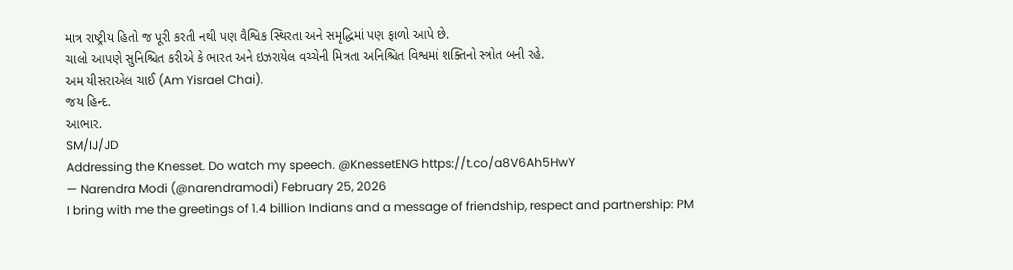માત્ર રાષ્ટ્રીય હિતો જ પૂરી કરતી નથી પણ વૈશ્વિક સ્થિરતા અને સમૃદ્ધિમાં પણ ફાળો આપે છે.
ચાલો આપણે સુનિશ્ચિત કરીએ કે ભારત અને ઇઝરાયેલ વચ્ચેની મિત્રતા અનિશ્ચિત વિશ્વમાં શક્તિનો સ્ત્રોત બની રહે.
અમ યીસરાએલ ચાઈ (Am Yisrael Chai).
જય હિન્દ.
આભાર.
SM/IJ/JD
Addressing the Knesset. Do watch my speech. @KnessetENG https://t.co/a8V6Ah5HwY
— Narendra Modi (@narendramodi) February 25, 2026
I bring with me the greetings of 1.4 billion Indians and a message of friendship, respect and partnership: PM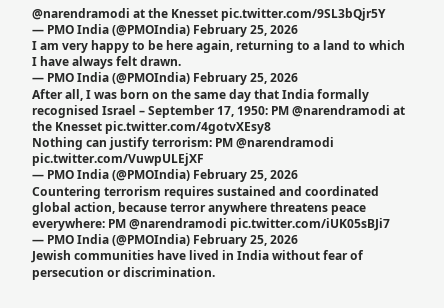@narendramodi at the Knesset pic.twitter.com/9SL3bQjr5Y
— PMO India (@PMOIndia) February 25, 2026
I am very happy to be here again, returning to a land to which I have always felt drawn.
— PMO India (@PMOIndia) February 25, 2026
After all, I was born on the same day that India formally recognised Israel – September 17, 1950: PM @narendramodi at the Knesset pic.twitter.com/4gotvXEsy8
Nothing can justify terrorism: PM @narendramodi pic.twitter.com/VuwpULEjXF
— PMO India (@PMOIndia) February 25, 2026
Countering terrorism requires sustained and coordinated global action, because terror anywhere threatens peace everywhere: PM @narendramodi pic.twitter.com/iUK05sBJi7
— PMO India (@PMOIndia) February 25, 2026
Jewish communities have lived in India without fear of persecution or discrimination.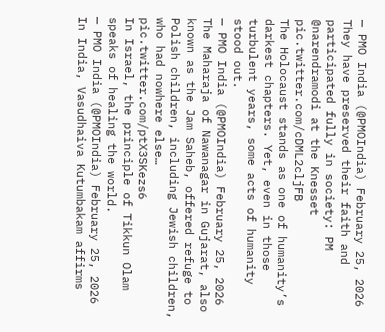— PMO India (@PMOIndia) February 25, 2026
They have preserved their faith and participated fully in society: PM @narendramodi at the Knesset pic.twitter.com/cDML2cljFB
The Holocaust stands as one of humanity’s darkest chapters. Yet, even in those turbulent years, some acts of humanity stood out.
— PMO India (@PMOIndia) February 25, 2026
The Maharaja of Nawanagar in Gujarat, also known as the Jam Saheb, offered refuge to Polish children, including Jewish children, who had nowhere else… pic.twitter.com/ptX3SKezs6
In Israel, the principle of Tikkun Olam speaks of healing the world.
— PMO India (@PMOIndia) February 25, 2026
In India, Vasudhaiva Kutumbakam affirms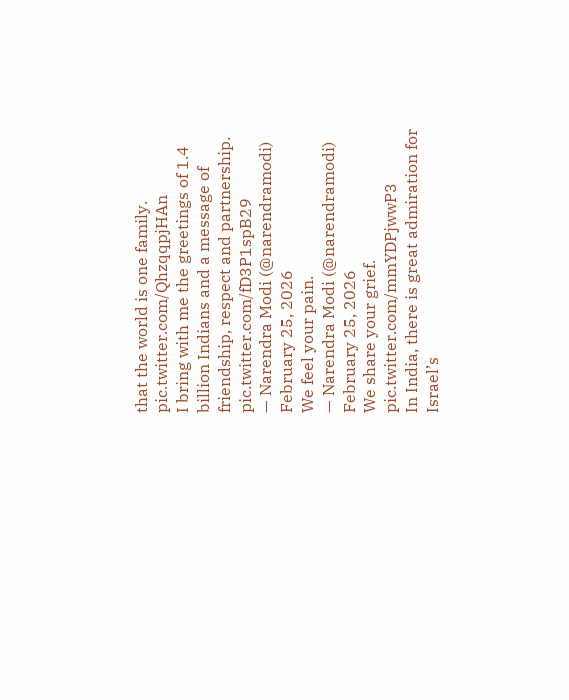that the world is one family. pic.twitter.com/QhzqqpjHAn
I bring with me the greetings of 1.4 billion Indians and a message of friendship, respect and partnership. pic.twitter.com/fD3P1spB29
— Narendra Modi (@narendramodi) February 25, 2026
We feel your pain.
— Narendra Modi (@narendramodi) February 25, 2026
We share your grief. pic.twitter.com/mmYDPjwwP3
In India, there is great admiration for Israel’s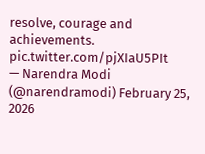resolve, courage and achievements. pic.twitter.com/pjXIaU5PIt
— Narendra Modi (@narendramodi) February 25, 2026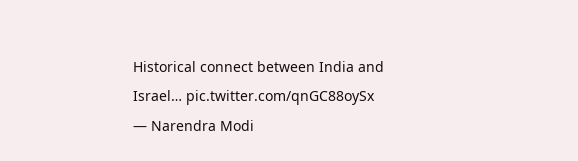Historical connect between India and Israel… pic.twitter.com/qnGC88oySx
— Narendra Modi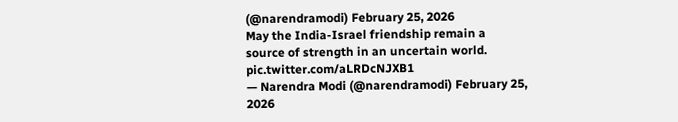(@narendramodi) February 25, 2026
May the India-Israel friendship remain a source of strength in an uncertain world. pic.twitter.com/aLRDcNJXB1
— Narendra Modi (@narendramodi) February 25, 2026